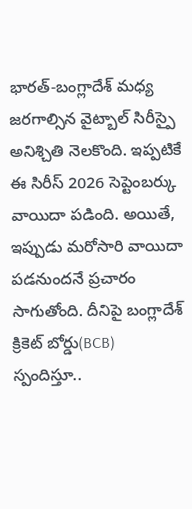భారత్-బంగ్లాదేశ్ మధ్య జరగాల్సిన వైట్బాల్ సిరీస్పై అనిశ్చితి నెలకొంది. ఇప్పటికే ఈ సిరీస్ 2026 సెప్టెంబర్కు వాయిదా పడింది. అయితే, ఇప్పుడు మరోసారి వాయిదా పడనుందనే ప్రచారం సాగుతోంది. దీనిపై బంగ్లాదేశ్ క్రికెట్ బోర్డు(BCB) స్పందిస్తూ..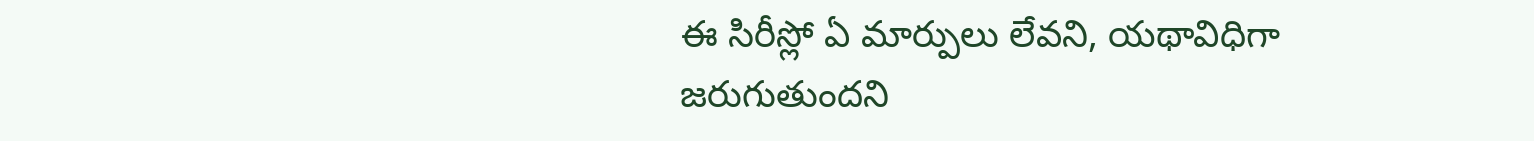ఈ సిరీస్లో ఏ మార్పులు లేవని, యథావిధిగా జరుగుతుందని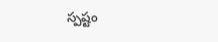స్పష్టం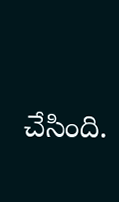చేసింది.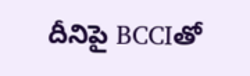దీనిపై BCCIతో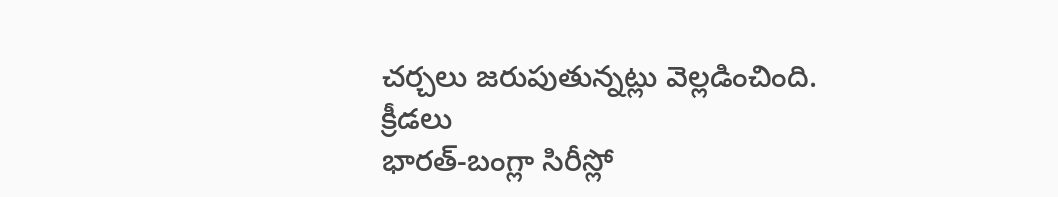చర్చలు జరుపుతున్నట్లు వెల్లడించింది.
క్రీడలు
భారత్-బంగ్లా సిరీస్లో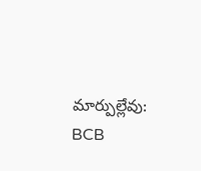మార్పుల్లేవు: BCB